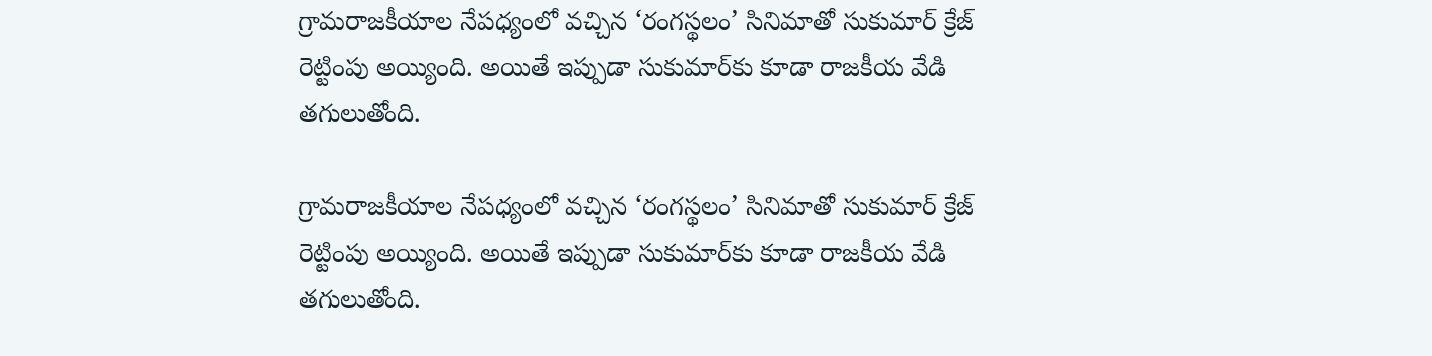గ్రామరాజకీయాల నేపధ్యంలో వచ్చిన ‘రంగస్థలం’ సినిమాతో సుకుమార్ క్రేజ్ రెట్టింపు అయ్యింది. అయితే ఇప్పుడా సుకుమార్‌కు కూడా రాజకీయ వేడి తగులుతోంది.

గ్రామరాజకీయాల నేపధ్యంలో వచ్చిన ‘రంగస్థలం’ సినిమాతో సుకుమార్ క్రేజ్ రెట్టింపు అయ్యింది. అయితే ఇప్పుడా సుకుమార్‌కు కూడా రాజకీయ వేడి తగులుతోంది.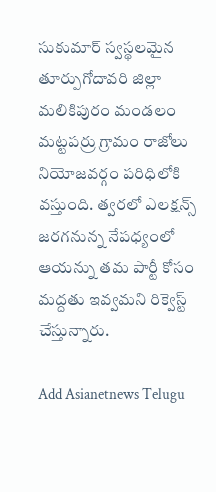సుకుమార్ స్వస్థలమైన తూర్పుగోదావరి జిల్లా మలికిపురం మండలం మట్టపర్రు గ్రామం రాజోలు నియోజవర్గం పరిధిలోకి వస్తుంది. త్వరలో ఎలక్షన్స్ జరగనున్న నేపధ్యంలో ఆయన్ను తమ పార్టీ కోసం మద్దతు ఇవ్వమని రిక్వెస్ట్ చేస్తున్నారు.

Add Asianetnews Telugu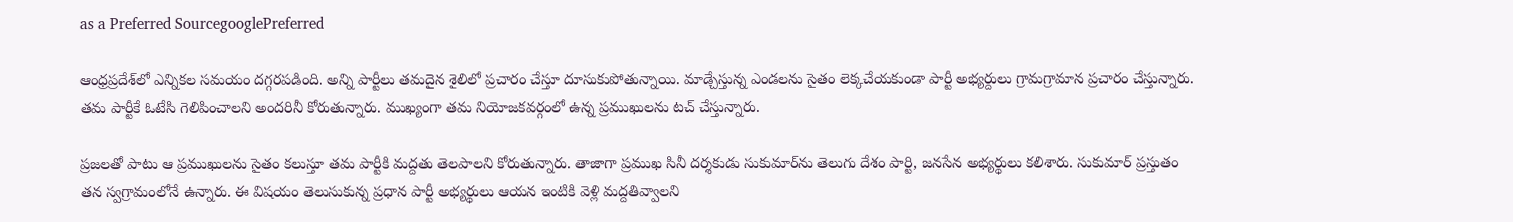as a Preferred SourcegooglePreferred

ఆంధ్రప్రదేశ్‌లో ఎన్నికల సమయం దగ్గరపడింది. అన్ని పార్టీలు తమదైన శైలిలో ప్రచారం చేస్తూ దూసుకుపోతున్నాయి. మాడ్చేస్తున్న ఎండలను సైతం లెక్కచేయకుండా పార్టీ అభ్యర్దులు గ్రామగ్రామాన ప్రచారం చేస్తున్నారు. తమ పార్టీకే ఓటేసి గెలిపించాలని అందరినీ కోరుతున్నారు. ముఖ్యంగా తమ నియోజకవర్గంలో ఉన్న ప్రముఖులను టచ్ చేస్తున్నారు.

ప్రజలతో పాటు ఆ ప్రముఖులను సైతం కలుస్తూ తమ పార్టీకి మద్దతు తెలపాలని కోరుతున్నారు. తాజాగా ప్రముఖ సినీ దర్శకుడు సుకుమార్‌ను తెలుగు దేశం పార్టి, జనసేన అభ్యర్థులు కలిశారు. సుకుమార్ ప్రస్తుతం తన స్వగ్రామంలోనే ఉన్నారు. ఈ విషయం తెలుసుకున్న ప్రధాన పార్టీ అభ్యర్థులు ఆయన ఇంటికి వెళ్లి మద్దతివ్వాలని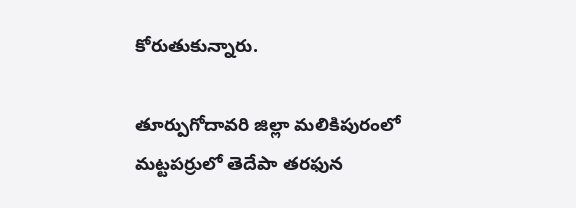కోరుతుకున్నారు.

తూర్పుగోదావరి జిల్లా మలికిపురంలో మట్టపర్రులో తెదేపా తరఫున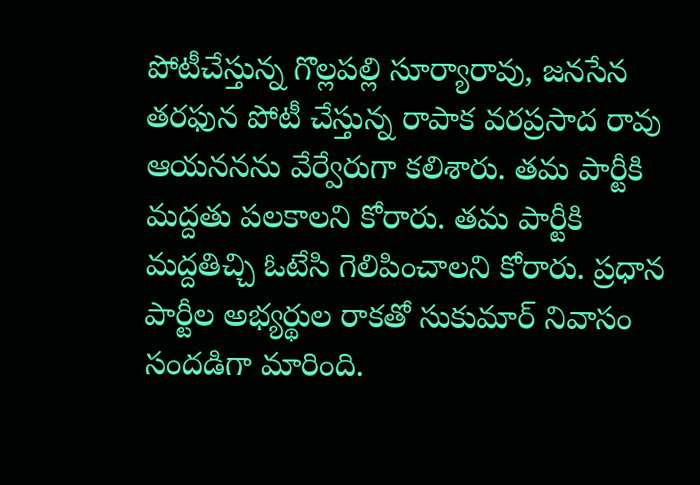పోటీచేస్తున్న గొల్లపల్లి సూర్యారావు, జనసేన తరఫున పోటీ చేస్తున్న రాపాక వరప్రసాద రావు ఆయననను వేర్వేరుగా కలిశారు. తమ పార్టీకి మద్దతు పలకాలని కోరారు. తమ పార్టీకి మద్దతిచ్చి ఓటేసి గెలిపించాలని కోరారు. ప్రధాన పార్టీల అభ్యర్థుల రాకతో సుకుమార్ నివాసం సందడిగా మారింది.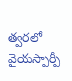త్వరలో వైయస్పార్పీ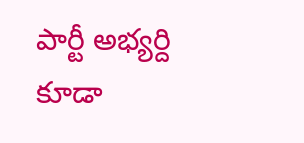పార్టీ అభ్యర్ది కూడా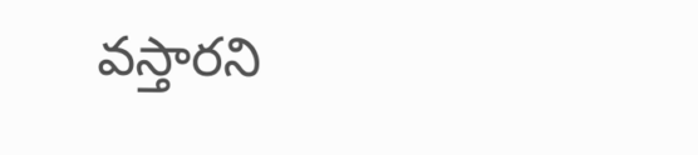వస్తారని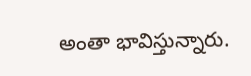అంతా భావిస్తున్నారు.